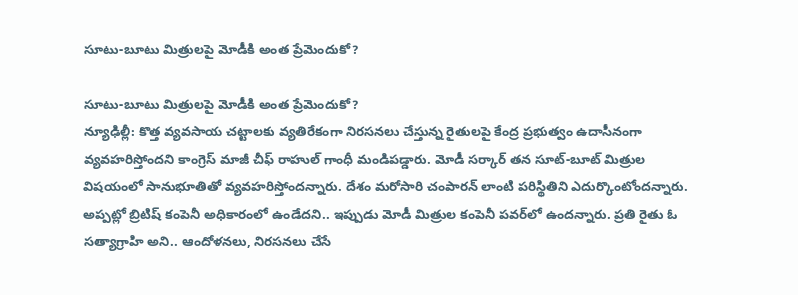సూటు-బూటు మిత్రులపై మోడీకి అంత ప్రేమెందుకో?

సూటు-బూటు మిత్రులపై మోడీకి అంత ప్రేమెందుకో?
న్యూఢిల్లీ: కొత్త వ్యవసాయ చట్టాలకు వ్యతిరేకంగా నిరసనలు చేస్తున్న రైతులపై కేంద్ర ప్రభుత్వం ఉదాసీనంగా వ్యవహరిస్తోందని కాంగ్రెస్ మాజీ చీఫ్ రాహుల్ గాంధీ మండిపడ్డారు. మోడీ సర్కార్ తన సూట్-బూట్ మిత్రుల విషయంలో సానుభూతితో వ్యవహరిస్తోందన్నారు. దేశం మరోసారి చంపారన్ లాంటి పరిస్థితిని ఎదుర్కొంటోందన్నారు. అప్పట్లో బ్రిటిష్ కంపెనీ అధికారంలో ఉండేదని.. ఇప్పుడు మోడీ మిత్రుల కంపెనీ పవర్‌‌లో ఉందన్నారు. ప్రతి రైతు ఓ సత్యాగ్రాహి అని.. ఆందోళనలు, నిరసనలు చేసే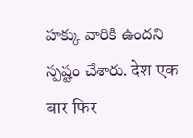హక్కు వారికి ఉందని స్పష్టం చేశారు. देश एक बार फिर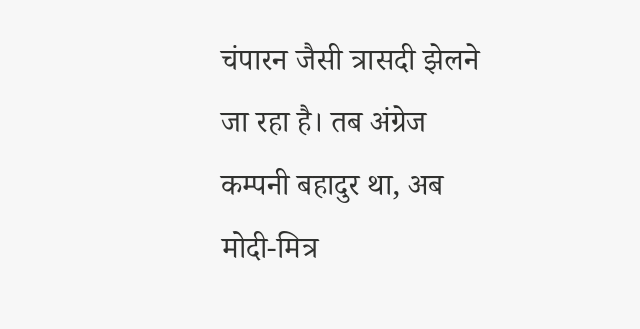चंपारन जैसी त्रासदी झेलने जा रहा है। तब अंग्रेज कम्पनी बहादुर था, अब मोदी-मित्र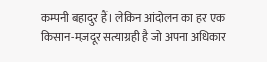कम्पनी बहादुर हैं। लेकिन आंदोलन का हर एक किसान-मज़दूर सत्याग्रही है जो अपना अधिकार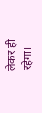लेकर ही रहेगा।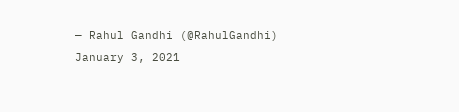— Rahul Gandhi (@RahulGandhi) January 3, 2021